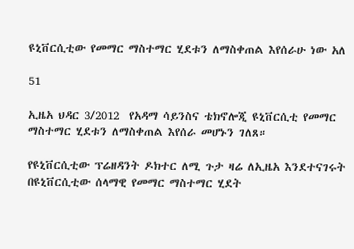ዩኒቨርሲቲው የመማር ማስተማር ሂደቱን ለማስቀጠል እየሰራሁ ነው አለ

51

ኢዜአ ህዳር 3/2012  የአዳማ ሳይንስና ቴክኖሎጂ ዩኒቨርሲቲ የመማር ማስተማር ሂደቱን ለማስቀጠል እየሰራ መሆኑን ገለጸ።

የዩኒቨርሲቲው ፕሬዘዳንት ዶክተር ለሚ ጉታ ዛሬ ለኢዜአ እንደተናገሩት በዩኒቨርሲቲው ሰላማዊ የመማር ማስተማር ሂደት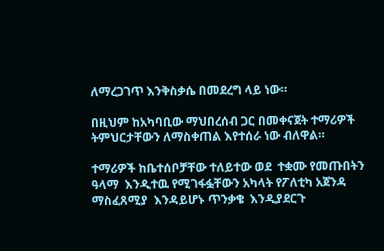ለማረጋገጥ እንቅስቃሴ በመደረግ ላይ ነው።

በዚህም ከአካባቢው ማህበረሰብ ጋር በመቀናጀት ተማሪዎች ትምህርታቸውን ለማስቀጠል እየተሰራ ነው ብለዋል።

ተማሪዎች ከቤተሰቦቻቸው ተለይተው ወደ  ተቋሙ የመጡበትን ዓላማ  እንዲተዉ የሚገፋፏቸውን አካላት የፖለቲካ አጀንዳ ማስፈጸሚያ  እንዳይሆኑ ጥንቃቄ  እንዲያደርጉ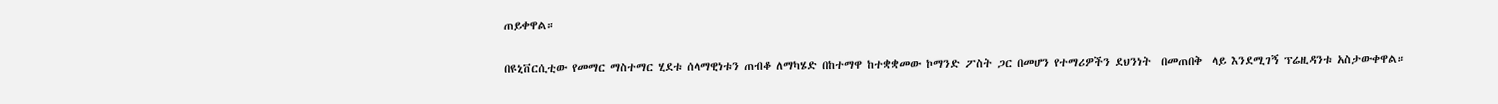ጠይቀዋል።

በዩኒቨርሲቲው የመማር ማስተማር ሂደቱ ሰላማዊነቱን ጠብቆ ለማካሄድ በከተማዋ ከተቋቋመው ኮማንድ ፖስት ጋር በመሆን የተማሪዎችን ደህንነት  በመጠበቅ  ላይ እንደሚገኝ ፕሬዚዳንቱ አስታውቀዋል።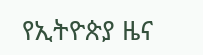የኢትዮጵያ ዜና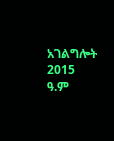አገልግሎት
2015
ዓ.ም